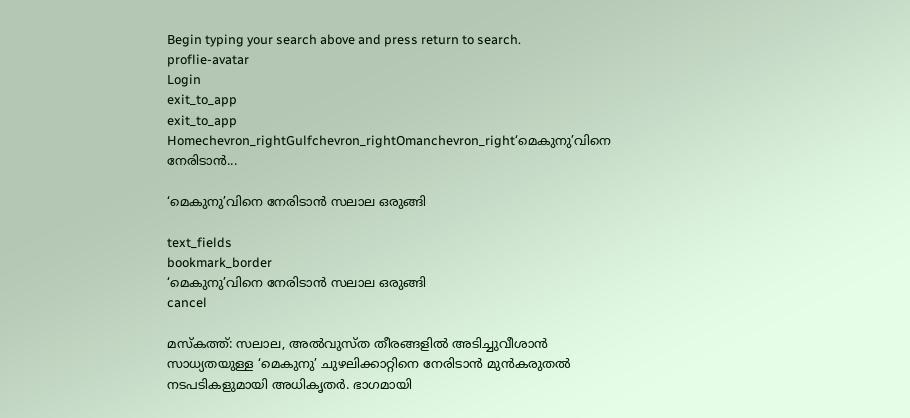Begin typing your search above and press return to search.
proflie-avatar
Login
exit_to_app
exit_to_app
Homechevron_rightGulfchevron_rightOmanchevron_right‘മെകുനു’വിനെ നേരിടാൻ...

‘മെകുനു’വിനെ നേരിടാൻ സലാല ഒരുങ്ങി

text_fields
bookmark_border
‘മെകുനു’വിനെ നേരിടാൻ സലാല ഒരുങ്ങി
cancel

മസ്കത്ത്: സലാല, അൽവുസ്ത തീരങ്ങളിൽ അടിച്ചുവീശാൻ സാധ്യതയുള്ള ‘മെകുനു’ ചുഴലിക്കാറ്റിനെ നേരിടാൻ മുൻകരുതൽ നടപടികളുമായി അധികൃതർ. ഭാഗമായി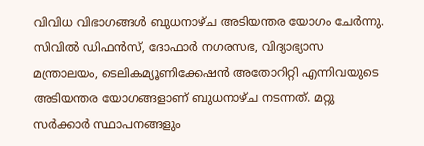വിവിധ വിഭാഗങ്ങൾ ബുധനാഴ്ച അടിയന്തര യോഗം ചേർന്നു. സിവിൽ ഡിഫൻസ്, ദോഫാർ നഗരസഭ, വിദ്യാഭ്യാസ മന്ത്രാലയം, ടെലികമ്യൂണിക്കേഷൻ അതോറിറ്റി എന്നിവയുടെ അടിയന്തര യോഗങ്ങളാണ് ബുധനാഴ്ച നടന്നത്. മറ്റു സർക്കാർ സ്ഥാപനങ്ങളും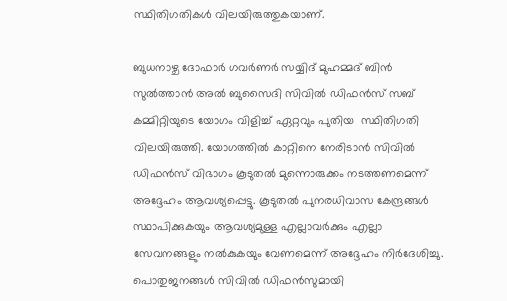സ്ഥിതിഗതികൾ വിലയിരുത്തുകയാണ്.

ബുധനാഴ്ച ദോഫാർ ഗവർണർ സയ്യിദ് മുഹമ്മദ് ബിൻ സുൽത്താൻ അൽ ബുസൈദി സിവിൽ ഡിഫൻസ് സബ് കമ്മിറ്റിയുടെ യോഗം വിളിച്ച് ഏറ്റവും പുതിയ  സ്ഥിതിഗതി വിലയിരുത്തി. യോഗത്തിൽ കാറ്റിനെ നേരിടാൻ സിവിൽ ഡിഫൻസ് വിഭാഗം കൂടുതൽ മുന്നൊരുക്കം നടത്തണമെന്ന് അദ്ദേഹം ആവശ്യപ്പെട്ടു. കൂടുതൽ പുനരധിവാസ കേന്ദ്രങ്ങൾ സ്ഥാപിക്കുകയും ആവശ്യമുള്ള എല്ലാവർക്കും എല്ലാ സേവനങ്ങളും നൽകുകയും വേണമെന്ന് അദ്ദേഹം നിർദേശിച്ചു. പൊതുജനങ്ങൾ സിവിൽ ഡിഫൻസുമായി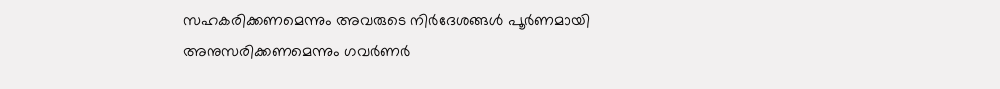സഹകരിക്കണമെന്നും അവരുടെ നിർദേശങ്ങൾ പൂർണമായി അനുസരിക്കണമെന്നും ഗവർണർ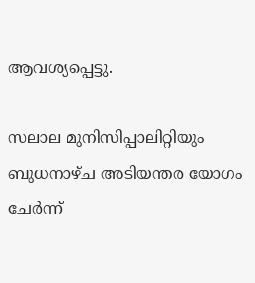ആവശ്യപ്പെട്ടു.

സലാല മുനിസിപ്പാലിറ്റിയും ബുധനാഴ്ച അടിയന്തര യോഗം ചേർന്ന്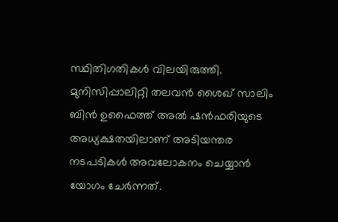സ്ഥിതിഗതികൾ വിലയിരുത്തി. മുനിസിപ്പാലിറ്റി തലവൻ ശൈഖ് സാലിം ബിൻ ഉഫൈത്ത് അൽ ഷൻഫരിയുടെ അധ്യക്ഷതയിലാണ് അടിയന്തര നടപടികൾ അവലോകനം ചെയ്യാൻ യോഗം ചേർന്നത്.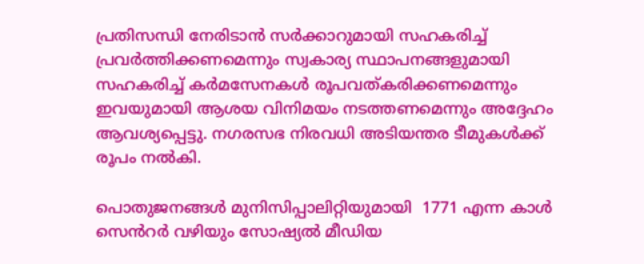പ്രതിസന്ധി നേരിടാൻ സർക്കാറുമായി സഹകരിച്ച് പ്രവർത്തിക്കണമെന്നും സ്വകാര്യ സ്ഥാപനങ്ങളുമായി സഹകരിച്ച് കർമസേനകൾ രൂപവത്കരിക്കണമെന്നും ഇവയുമായി ആശയ വിനിമയം നടത്തണമെന്നും അദ്ദേഹം ആവശ്യപ്പെട്ടു. നഗരസഭ നിരവധി അടിയന്തര ടീമുകൾക്ക് രൂപം നൽകി.

പൊതുജനങ്ങൾ മുനിസിപ്പാലിറ്റിയുമായി  1771 എന്ന കാൾ സെൻറർ വഴിയും സോഷ്യൽ മീഡിയ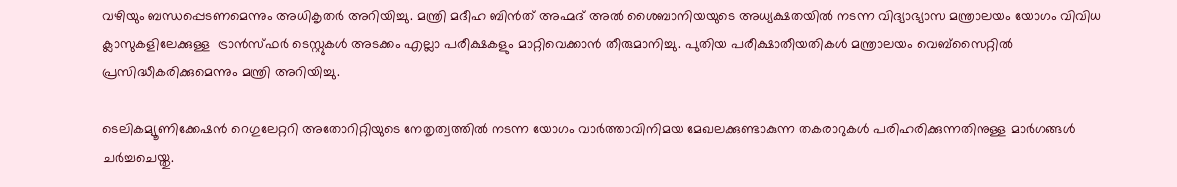വഴിയും ബന്ധപ്പെടണമെന്നും അധികൃതർ അറിയിച്ചു. മന്ത്രി മദീഹ ബിൻത് അഹ്മദ് അൽ ശൈബാനിയയുടെ അധ്യക്ഷതയിൽ നടന്ന വിദ്യാഭ്യാസ മന്ത്രാലയം യോഗം വിവിധ ക്ലാസുകളിലേക്കുള്ള  ട്രാൻസ്ഫർ ടെസ്റ്റുകൾ അടക്കം എല്ലാ പരീക്ഷകളും മാറ്റിവെക്കാൻ തീരുമാനിച്ചു. പുതിയ പരീക്ഷാതീയതികൾ മന്ത്രാലയം വെബ്സൈറ്റിൽ പ്രസിദ്ധീകരിക്കുമെന്നും മന്ത്രി അറിയിച്ചു.

ടെലികമ്യൂണിക്കേഷൻ റെഗുലേറ്ററി അതോറിറ്റിയുടെ നേതൃത്വത്തിൽ നടന്ന യോഗം വാർത്താവിനിമയ മേഖലക്കുണ്ടാകുന്ന തകരാറുകൾ പരിഹരിക്കുന്നതിനുള്ള മാർഗങ്ങൾ ചർച്ചചെയ്തു.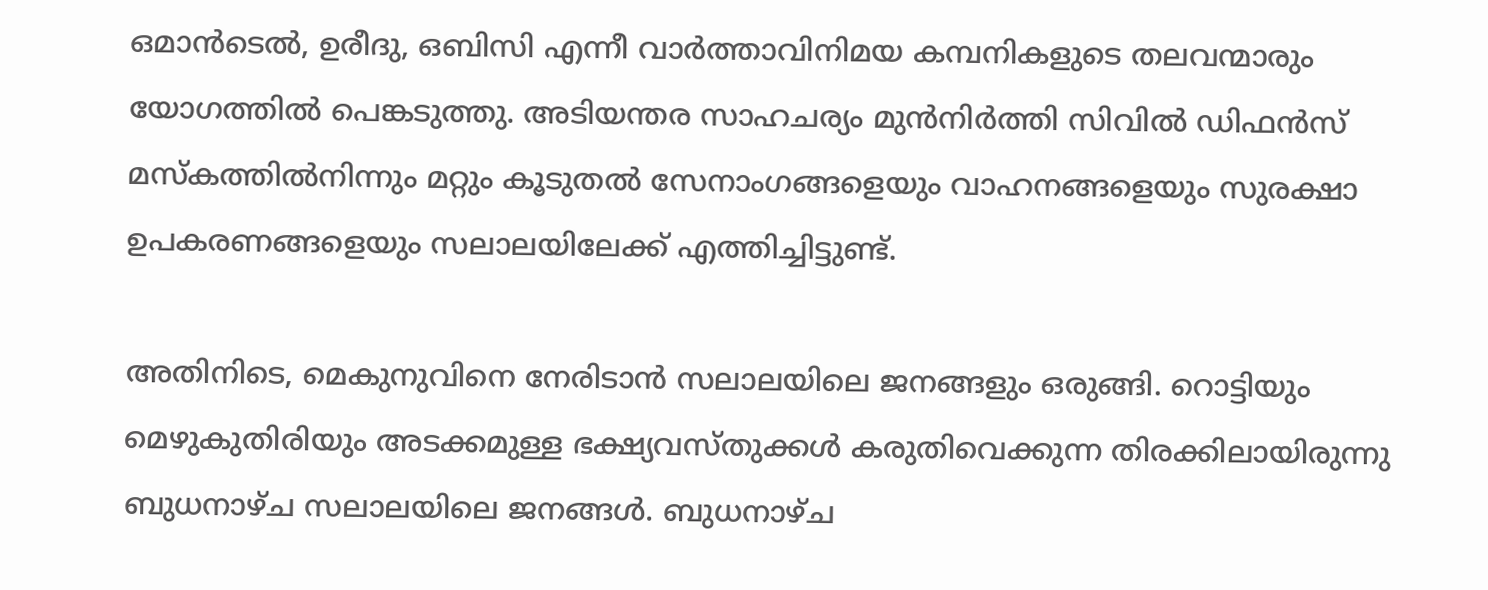ഒമാൻടെൽ, ഉരീദു, ഒബിസി എന്നീ വാർത്താവിനിമയ കമ്പനികളുടെ തലവന്മാരും യോഗത്തിൽ പെങ്കടുത്തു. അടിയന്തര സാഹചര്യം മുൻനിർത്തി സിവിൽ ഡിഫൻസ് മസ്കത്തിൽനിന്നും മറ്റും കൂടുതൽ സേനാംഗങ്ങളെയും വാഹനങ്ങളെയും സുരക്ഷാ ഉപകരണങ്ങളെയും സലാലയിലേക്ക് എത്തിച്ചിട്ടുണ്ട്.

അതിനിടെ, മെകുനുവിനെ നേരിടാൻ സലാലയിലെ ജനങ്ങളും ഒരുങ്ങി. റൊട്ടിയും മെഴുകുതിരിയും അടക്കമുള്ള ഭക്ഷ്യവസ്തുക്കൾ കരുതിവെക്കുന്ന തിരക്കിലായിരുന്നു ബുധനാഴ്ച സലാലയിലെ ജനങ്ങൾ. ബുധനാഴ്ച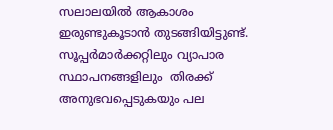സലാലയിൽ ആകാശം ഇരുണ്ടുകൂടാൻ തുടങ്ങിയിട്ടുണ്ട്. സൂപ്പർമാർക്കറ്റിലും വ്യാപാര സ്ഥാപനങ്ങളിലും  തിരക്ക് അനുഭവപ്പെടുകയും പല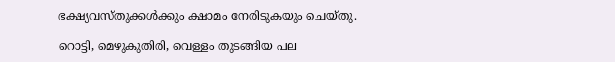ഭക്ഷ്യവസ്തുക്കൾക്കും ക്ഷാമം നേരിടുകയും ചെയ്തു.

റൊട്ടി, മെഴുകുതിരി, വെള്ളം തുടങ്ങിയ പല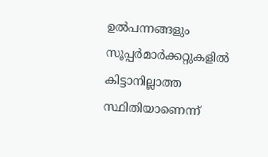ഉൽപന്നങ്ങളും സൂപ്പർമാർക്കറ്റുകളിൽ കിട്ടാനില്ലാത്ത സ്ഥിതിയാണെന്ന്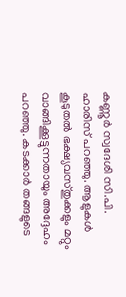കണ്ണൂർ സ്വദേശി സി.പി. ഹാരിസ് പറഞ്ഞു. ആളുകൾ കൂടുതൽ ഭക്ഷ്യവസ്തുക്കളും മറ്റും വാങ്ങിക്കൂട്ടുന്നതായും അദ്ദേഹം പറഞ്ഞു. കടക്കാർ തങ്ങളുടെ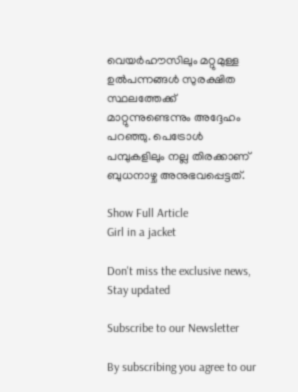വെയർഹൗസിലും മറ്റുമുള്ള ഉൽപന്നങ്ങൾ സുരക്ഷിത സ്ഥലത്തേക്ക് മാറ്റുന്നുണ്ടെന്നും അദ്ദേഹം പറഞ്ഞു. പെട്രോൾ പമ്പുകളിലും നല്ല തിരക്കാണ് ബുധനാഴ്ച അനുഭവപ്പെട്ടത്.

Show Full Article
Girl in a jacket

Don't miss the exclusive news, Stay updated

Subscribe to our Newsletter

By subscribing you agree to our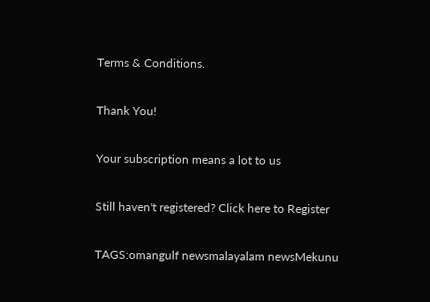Terms & Conditions.

Thank You!

Your subscription means a lot to us

Still haven't registered? Click here to Register

TAGS:omangulf newsmalayalam newsMekunu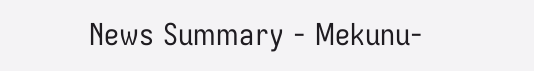News Summary - Mekunu-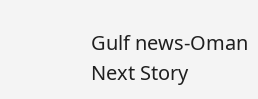Gulf news-Oman
Next Story